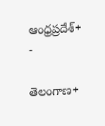ఆంధ్రప్రదేశ్+ -

తెలంగాణ+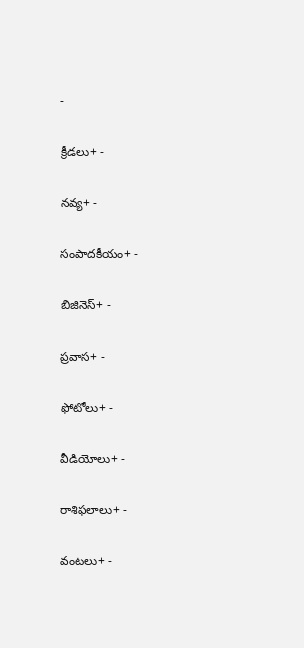-

క్రీడలు+ -

నవ్య+ -

సంపాదకీయం+ -

బిజినెస్+ -

ప్రవాస+ -

ఫోటోలు+ -

వీడియోలు+ -

రాశిఫలాలు+ -

వంటలు+ -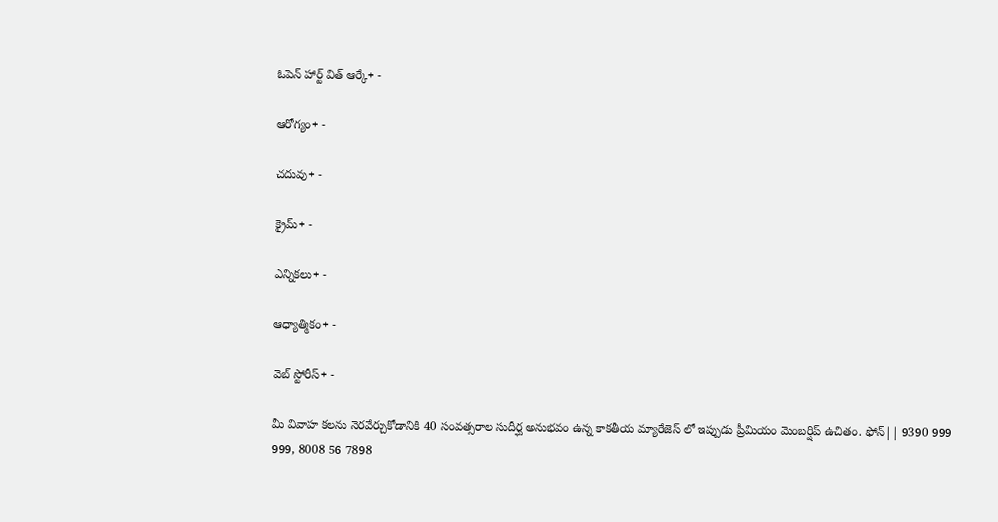ఓపెన్ హార్ట్ విత్ ఆర్కే+ -

ఆరోగ్యం+ -

చదువు+ -

క్రైమ్+ -

ఎన్నికలు+ -

ఆధ్యాత్మికం+ -

వెబ్ స్టోరీస్+ -

మీ వివాహ కలను నెరవేర్చుకోడానికి 40 సంవత్సరాల సుదీర్ఘ అనుభవం ఉన్న కాకతీయ మ్యారేజెస్ లో ఇప్పుడు ప్రీమియం మెంబర్షిప్ ఉచితం. ఫోన్|| 9390 999 999, 8008 56 7898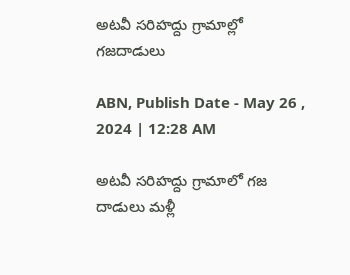అటవీ సరిహద్దు గ్రామాల్లో గజదాడులు

ABN, Publish Date - May 26 , 2024 | 12:28 AM

అటవీ సరిహద్దు గ్రామాలో గజ దాడులు మళ్లీ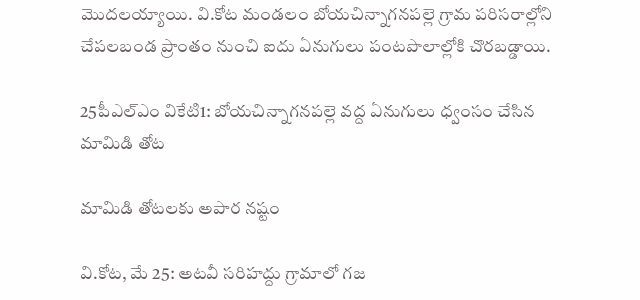మొదలయ్యాయి. వి.కోట మండలం బోయచిన్నాగనపల్లె గ్రామ పరిసరాల్లోని చేపలబండ ప్రాంతం నుంచి ఐదు ఏనుగులు పంటపొలాల్లోకి చొరబడ్డాయి.

25పీఎల్‌ఎం వికేటి1: బోయచిన్నాగనపల్లె వద్ద ఏనుగులు ధ్వంసం చేసిన మామిడి తోట

మామిడి తోటలకు అపార నష్టం

వి.కోట, మే 25: అటవీ సరిహద్దు గ్రామాలో గజ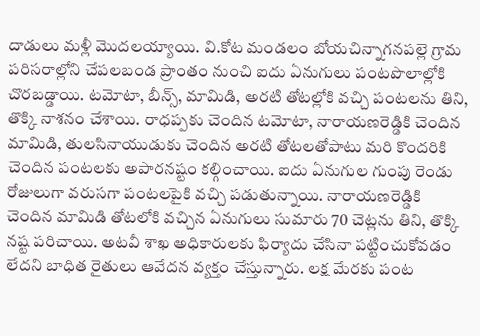దాడులు మళ్లీ మొదలయ్యాయి. వి.కోట మండలం బోయచిన్నాగనపల్లె గ్రామ పరిసరాల్లోని చేపలబండ ప్రాంతం నుంచి ఐదు ఏనుగులు పంటపొలాల్లోకి చొరబడ్డాయి. టమోటా, బీన్స్‌, మామిడి, అరటి తోటల్లోకి వచ్చి పంటలను తిని, తొక్కి నాశనం చేశాయి. రాధప్పకు చెందిన టమోటా, నారాయణరెడ్డికి చెందిన మామిడి, తులసినాయుడుకు చెందిన అరటి తోటలతోపాటు మరి కొందరికి చెందిన పంటలకు అపారనష్టం కల్గించాయి. ఐదు ఏనుగుల గుంపు రెండు రోజులుగా వరుసగా పంటలపైకి వచ్చి పడుతున్నాయి. నారాయణరెడ్డికి చెందిన మామిడి తోటలోకి వచ్చిన ఏనుగులు సుమారు 70 చెట్లను తిని, తొక్కి నష్ట పరిచాయి. అటవీ శాఖ అధికారులకు ఫిర్యాదు చేసినా పట్టించుకోవడం లేదని బాధిత రైతులు ఆవేదన వ్యక్తం చేస్తున్నారు. లక్ష మేరకు పంట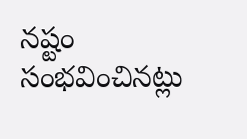నష్టం సంభవించినట్లు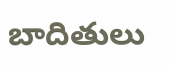బాదితులు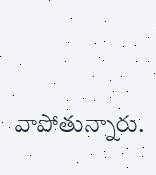వాపోతున్నారు.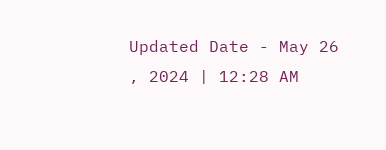Updated Date - May 26 , 2024 | 12:28 AM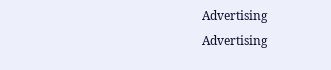Advertising
Advertising